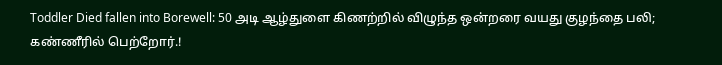Toddler Died fallen into Borewell: 50 அடி ஆழ்துளை கிணற்றில் விழுந்த ஒன்றரை வயது குழந்தை பலி; கண்ணீரில் பெற்றோர்.!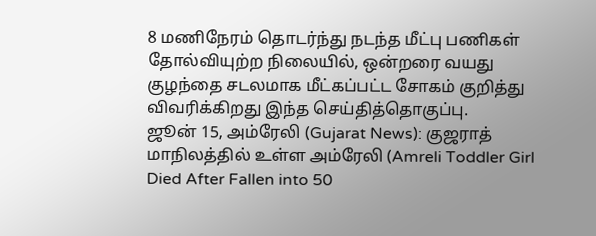8 மணிநேரம் தொடர்ந்து நடந்த மீட்பு பணிகள் தோல்வியுற்ற நிலையில், ஒன்றரை வயது குழந்தை சடலமாக மீட்கப்பட்ட சோகம் குறித்து விவரிக்கிறது இந்த செய்தித்தொகுப்பு.
ஜூன் 15, அம்ரேலி (Gujarat News): குஜராத் மாநிலத்தில் உள்ள அம்ரேலி (Amreli Toddler Girl Died After Fallen into 50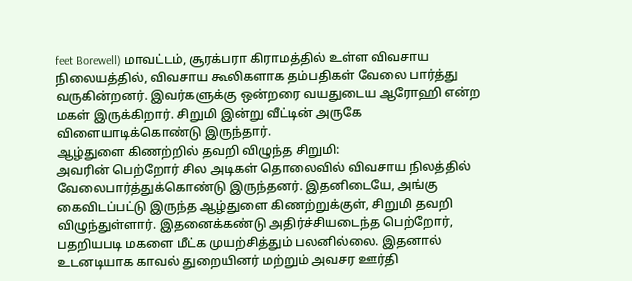feet Borewell) மாவட்டம், சூரக்பரா கிராமத்தில் உள்ள விவசாய நிலையத்தில், விவசாய கூலிகளாக தம்பதிகள் வேலை பார்த்து வருகின்றனர். இவர்களுக்கு ஒன்றரை வயதுடைய ஆரோஹி என்ற மகள் இருக்கிறார். சிறுமி இன்று வீட்டின் அருகே விளையாடிக்கொண்டு இருந்தார்.
ஆழ்துளை கிணற்றில் தவறி விழுந்த சிறுமி:
அவரின் பெற்றோர் சில அடிகள் தொலைவில் விவசாய நிலத்தில் வேலைபார்த்துக்கொண்டு இருந்தனர். இதனிடையே, அங்கு கைவிடப்பட்டு இருந்த ஆழ்துளை கிணற்றுக்குள், சிறுமி தவறி விழுந்துள்ளார். இதனைக்கண்டு அதிர்ச்சியடைந்த பெற்றோர், பதறியபடி மகளை மீட்க முயற்சித்தும் பலனில்லை. இதனால் உடனடியாக காவல் துறையினர் மற்றும் அவசர ஊர்தி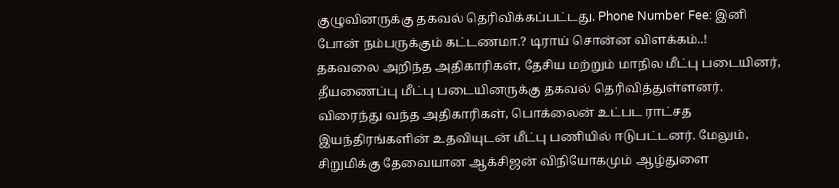குழுவினருக்கு தகவல் தெரிவிக்கப்பட்டது. Phone Number Fee: இனி போன் நம்பருக்கும் கட்டணமா.? டிராய் சொன்ன விளக்கம்..!
தகவலை அறிந்த அதிகாரிகள், தேசிய மற்றும் மாநில மீட்பு படையினர், தீயணைப்பு மீட்பு படையினருக்கு தகவல் தெரிவித்துள்ளனர். விரைந்து வந்த அதிகாரிகள், பொக்லைன் உட்பட ராட்சத இயந்திரங்களின் உதவியுடன் மீட்பு பணியில் ஈடுபட்டனர். மேலும், சிறுமிக்கு தேவையான ஆக்சிஜன் விநியோகமும் ஆழ்துளை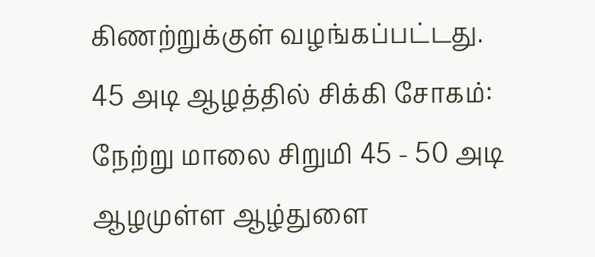கிணற்றுக்குள் வழங்கப்பட்டது.
45 அடி ஆழத்தில் சிக்கி சோகம்:
நேற்று மாலை சிறுமி 45 - 50 அடி ஆழமுள்ள ஆழ்துளை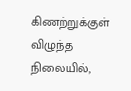கிணற்றுக்குள் விழுந்த நிலையில்,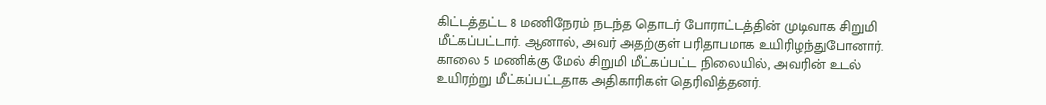கிட்டத்தட்ட 8 மணிநேரம் நடந்த தொடர் போராட்டத்தின் முடிவாக சிறுமி மீட்கப்பட்டார். ஆனால், அவர் அதற்குள் பரிதாபமாக உயிரிழந்துபோனார். காலை 5 மணிக்கு மேல் சிறுமி மீட்கப்பட்ட நிலையில், அவரின் உடல் உயிரற்று மீட்கப்பட்டதாக அதிகாரிகள் தெரிவித்தனர்.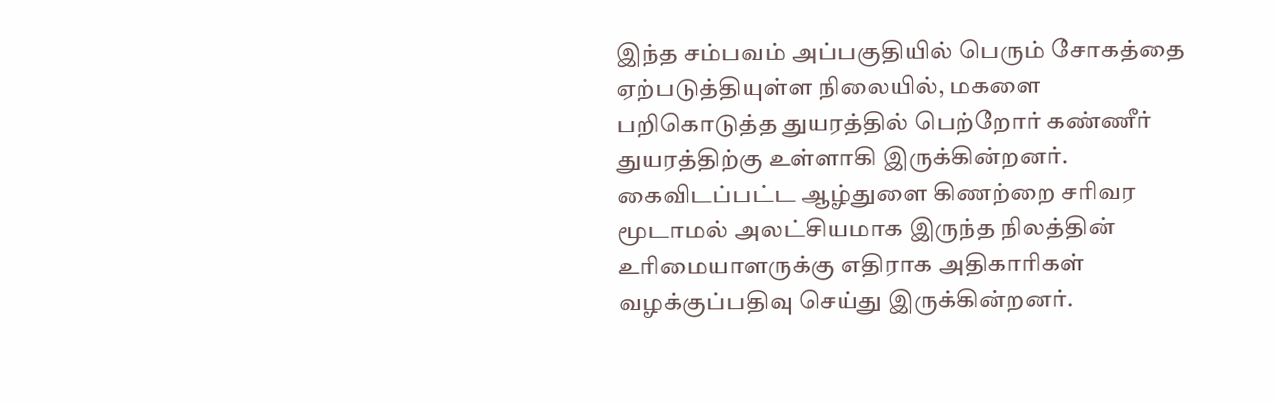இந்த சம்பவம் அப்பகுதியில் பெரும் சோகத்தை ஏற்படுத்தியுள்ள நிலையில், மகளை பறிகொடுத்த துயரத்தில் பெற்றோர் கண்ணீர் துயரத்திற்கு உள்ளாகி இருக்கின்றனர். கைவிடப்பட்ட ஆழ்துளை கிணற்றை சரிவர மூடாமல் அலட்சியமாக இருந்த நிலத்தின் உரிமையாளருக்கு எதிராக அதிகாரிகள் வழக்குப்பதிவு செய்து இருக்கின்றனர்.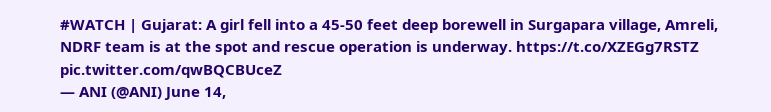#WATCH | Gujarat: A girl fell into a 45-50 feet deep borewell in Surgapara village, Amreli, NDRF team is at the spot and rescue operation is underway. https://t.co/XZEGg7RSTZ pic.twitter.com/qwBQCBUceZ
— ANI (@ANI) June 14,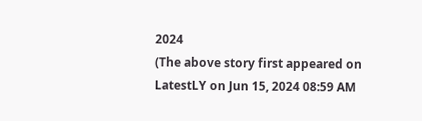2024
(The above story first appeared on LatestLY on Jun 15, 2024 08:59 AM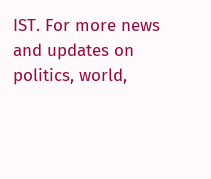IST. For more news and updates on politics, world,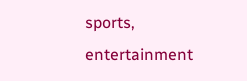sports, entertainment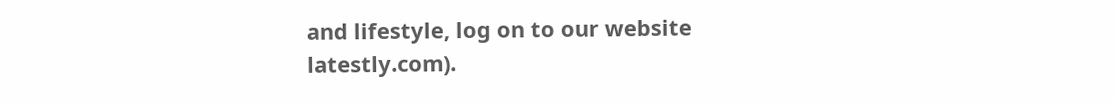and lifestyle, log on to our website latestly.com).